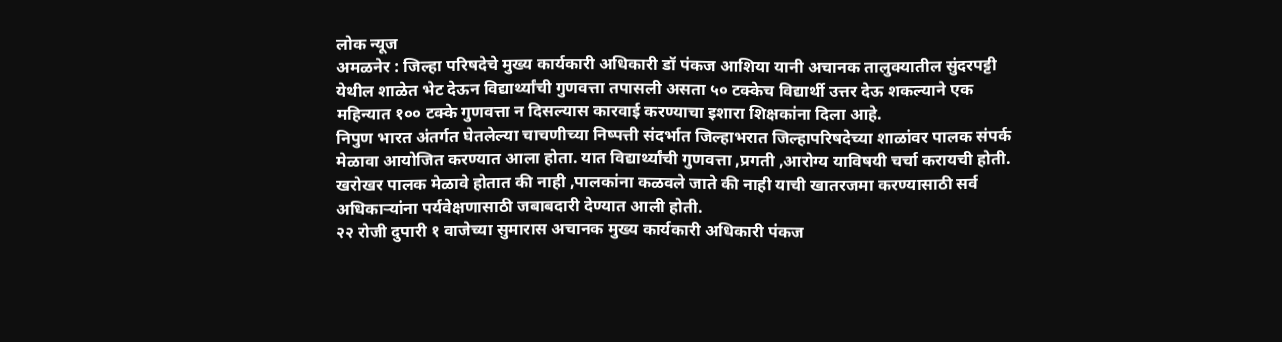लोक न्यूज
अमळनेर : जिल्हा परिषदेचे मुख्य कार्यकारी अधिकारी डॉ पंकज आशिया यानी अचानक तालुक्यातील सुंदरपट्टी येथील शाळेत भेट देऊन विद्यार्थ्यांची गुणवत्ता तपासली असता ५० टक्केच विद्यार्थी उत्तर देऊ शकल्याने एक महिन्यात १०० टक्के गुणवत्ता न दिसल्यास कारवाई करण्याचा इशारा शिक्षकांना दिला आहे.
निपुण भारत अंतर्गत घेतलेल्या चाचणीच्या निष्पत्ती संदर्भात जिल्हाभरात जिल्हापरिषदेच्या शाळांवर पालक संपर्क मेळावा आयोजित करण्यात आला होता. यात विद्यार्थ्यांची गुणवत्ता ,प्रगती ,आरोग्य याविषयी चर्चा करायची होती. खरोखर पालक मेळावे होतात की नाही ,पालकांना कळवले जाते की नाही याची खातरजमा करण्यासाठी सर्व अधिकाऱ्यांना पर्यवेक्षणासाठी जबाबदारी देण्यात आली होती.
२२ रोजी दुपारी १ वाजेच्या सुमारास अचानक मुख्य कार्यकारी अधिकारी पंकज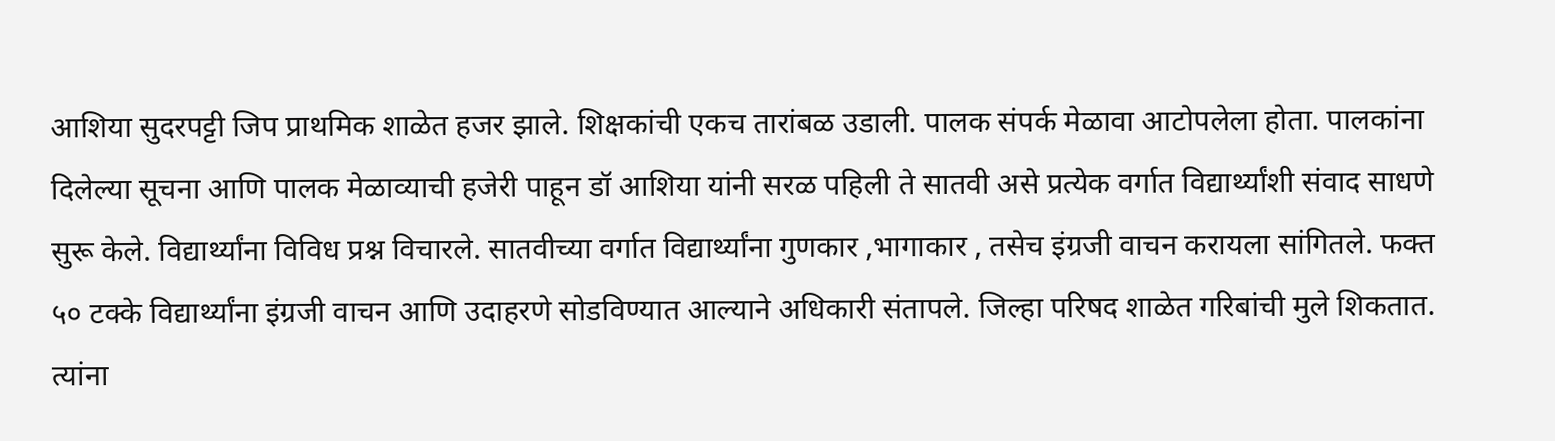आशिया सुदरपट्टी जिप प्राथमिक शाळेत हजर झाले. शिक्षकांची एकच तारांबळ उडाली. पालक संपर्क मेळावा आटोपलेला होता. पालकांना दिलेल्या सूचना आणि पालक मेळाव्याची हजेरी पाहून डॉ आशिया यांनी सरळ पहिली ते सातवी असे प्रत्येक वर्गात विद्यार्थ्यांशी संवाद साधणे सुरू केले. विद्यार्थ्यांना विविध प्रश्न विचारले. सातवीच्या वर्गात विद्यार्थ्यांना गुणकार ,भागाकार , तसेच इंग्रजी वाचन करायला सांगितले. फक्त ५० टक्के विद्यार्थ्यांना इंग्रजी वाचन आणि उदाहरणे सोडविण्यात आल्याने अधिकारी संतापले. जिल्हा परिषद शाळेत गरिबांची मुले शिकतात. त्यांना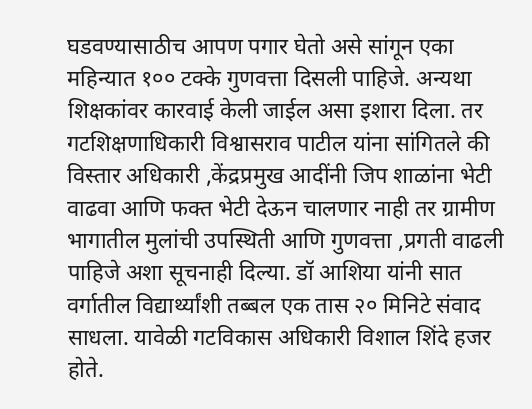घडवण्यासाठीच आपण पगार घेतो असे सांगून एका महिन्यात १०० टक्के गुणवत्ता दिसली पाहिजे. अन्यथा शिक्षकांवर कारवाई केली जाईल असा इशारा दिला. तर गटशिक्षणाधिकारी विश्वासराव पाटील यांना सांगितले की विस्तार अधिकारी ,केंद्रप्रमुख आदींनी जिप शाळांना भेटी वाढवा आणि फक्त भेटी देऊन चालणार नाही तर ग्रामीण भागातील मुलांची उपस्थिती आणि गुणवत्ता ,प्रगती वाढली पाहिजे अशा सूचनाही दिल्या. डॉ आशिया यांनी सात वर्गातील विद्यार्थ्यांशी तब्बल एक तास २० मिनिटे संवाद साधला. यावेळी गटविकास अधिकारी विशाल शिंदे हजर होते.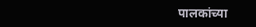पालकांच्या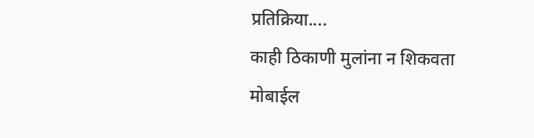प्रतिक्रिया....
काही ठिकाणी मुलांना न शिकवता मोबाईल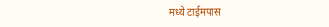मध्ये टाईमपास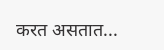करत असतात...